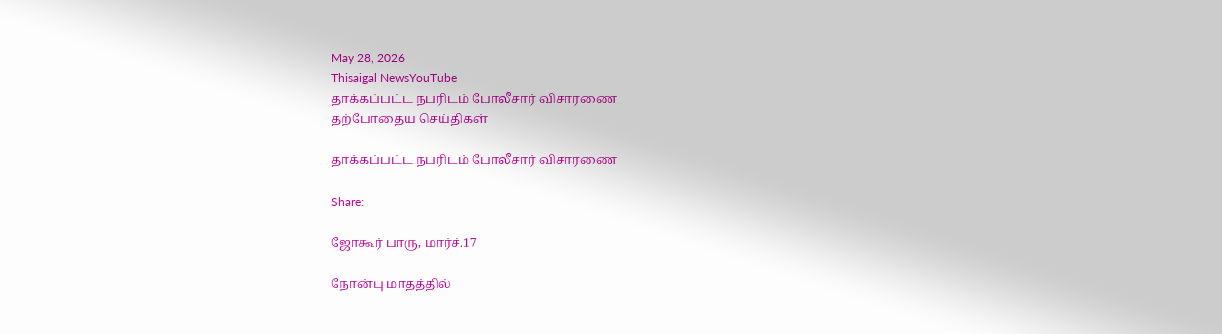May 28, 2026
Thisaigal NewsYouTube
தாக்கப்பட்ட நபரிடம் போலீசார் விசாரணை
தற்போதைய செய்திகள்

தாக்கப்பட்ட நபரிடம் போலீசார் விசாரணை

Share:

ஜோகூர் பாரு, மார்ச்.17

நோன்பு மாதத்தில்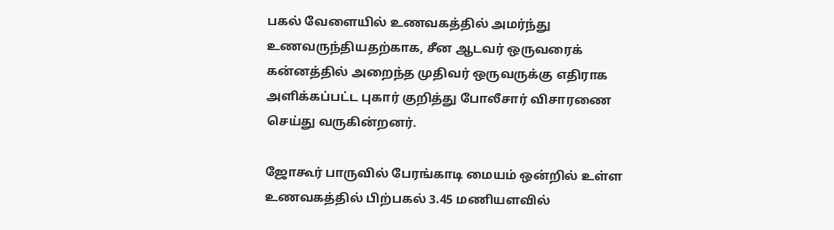பகல் வேளையில் உணவகத்தில் அமர்ந்து உணவருந்தியதற்காக, சீன ஆடவர் ஒருவரைக் கன்னத்தில் அறைந்த முதிவர் ஒருவருக்கு எதிராக அளிக்கப்பட்ட புகார் குறித்து போலீசார் விசாரணை செய்து வருகின்றனர்.

ஜோகூர் பாருவில் பேரங்காடி மையம் ஒன்றில் உள்ள உணவகத்தில் பிற்பகல் 3.45 மணியளவில்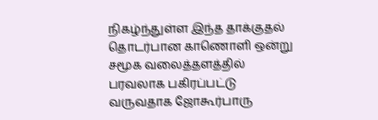நிகழ்ந்துள்ள இந்த தாக்குதல் தொடர்பான காணொளி ஒன்று சமூக வலைத்தளத்தில் பரவலாக பகிரப்பட்டு வருவதாக ஜோகூர்பாரு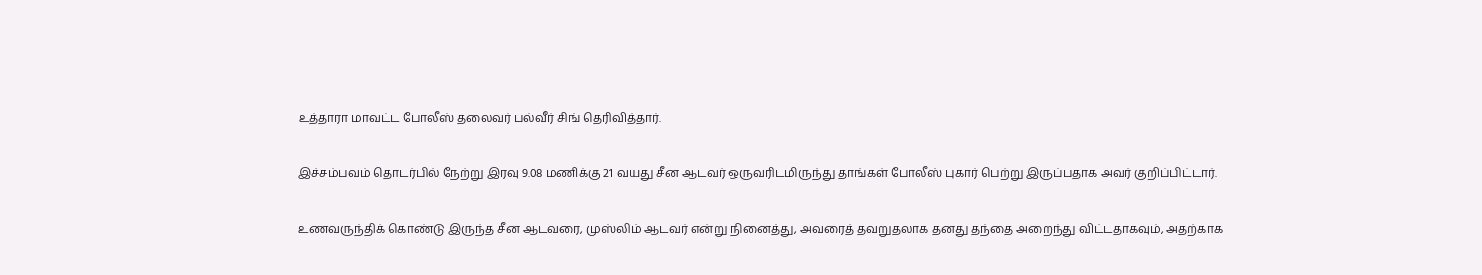உத்தாரா மாவட்ட போலீஸ் தலைவர் பல்வீர் சிங் தெரிவித்தார்.

இச்சம்பவம் தொடர்பில் நேற்று இரவு 9.08 மணிக்கு 21 வயது சீன ஆடவர் ஒருவரிடமிருந்து தாங்கள் போலீஸ் புகார் பெற்று இருப்பதாக அவர் குறிப்பிட்டார்.

உணவருந்திக் கொண்டு இருந்த சீன ஆடவரை, முஸ்லிம் ஆடவர் என்று நினைத்து, அவரைத் தவறுதலாக தனது தந்தை அறைந்து விட்டதாகவும், அதற்காக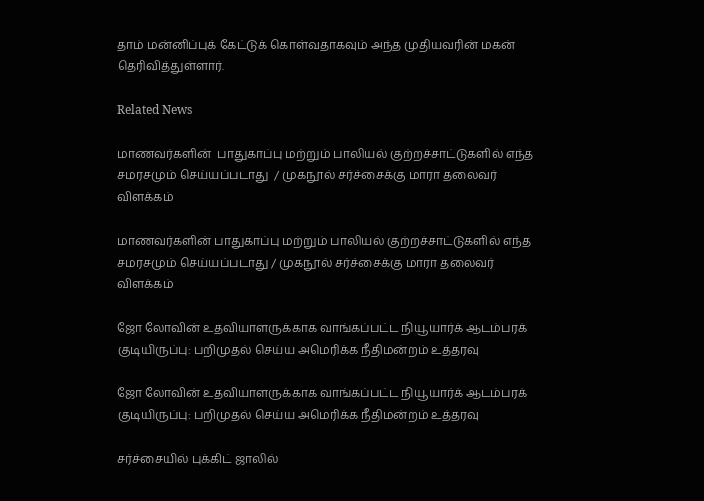தாம் மன்னிப்புக் கேட்டுக் கொள்வதாகவும் அந்த முதியவரின் மகன் தெரிவித்துள்ளார்.

Related News

மாணவர்களின்  பாதுகாப்பு மற்றும் பாலியல் குற்றச்சாட்டுகளில் எந்த சமரசமும் செய்யப்படாது  / முகநூல் சர்ச்சைக்கு மாரா தலைவர் விளக்கம்

மாணவர்களின் பாதுகாப்பு மற்றும் பாலியல் குற்றச்சாட்டுகளில் எந்த சமரசமும் செய்யப்படாது / முகநூல் சர்ச்சைக்கு மாரா தலைவர் விளக்கம்

ஜோ லோவின் உதவியாளருக்காக வாங்கப்பட்ட நியூயார்க் ஆடம்பரக் குடியிருப்பு: பறிமுதல் செய்ய அமெரிக்க நீதிமன்றம் உத்தரவு

ஜோ லோவின் உதவியாளருக்காக வாங்கப்பட்ட நியூயார்க் ஆடம்பரக் குடியிருப்பு: பறிமுதல் செய்ய அமெரிக்க நீதிமன்றம் உத்தரவு

சர்ச்சையில் புக்கிட் ஜாலில்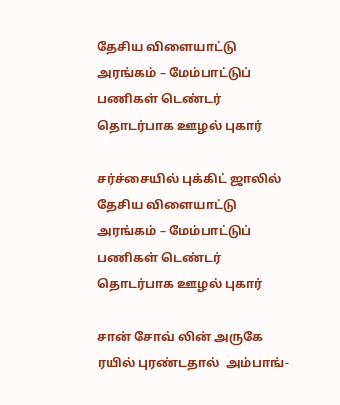தேசிய விளையாட்டு அரங்கம் – மேம்பாட்டுப் பணிகள் டெண்டர் தொடர்பாக ஊழல் புகார்

சர்ச்சையில் புக்கிட் ஜாலில் தேசிய விளையாட்டு அரங்கம் – மேம்பாட்டுப் பணிகள் டெண்டர் தொடர்பாக ஊழல் புகார்

சான் சோவ் லின் அருகே ரயில் புரண்டதால்  அம்பாங்-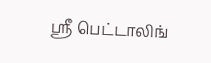ஸ்ரீ பெட்டாலிங்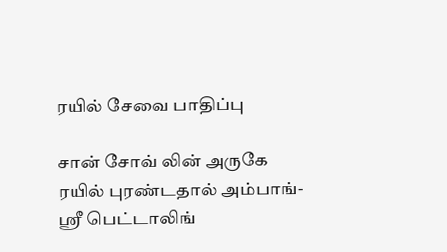ரயில் சேவை பாதிப்பு

சான் சோவ் லின் அருகே ரயில் புரண்டதால் அம்பாங்-ஸ்ரீ பெட்டாலிங்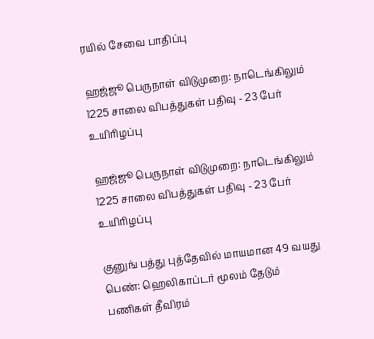ரயில் சேவை பாதிப்பு

ஹஜ்ஜூ பெருநாள் விடுமுறை: நாடெங்கிலும் 1225 சாலை விபத்துகள் பதிவு - 23 பேர் உயிரிழப்பு

ஹஜ்ஜூ பெருநாள் விடுமுறை: நாடெங்கிலும் 1225 சாலை விபத்துகள் பதிவு - 23 பேர் உயிரிழப்பு

குனுங் பத்து புத்தேவில் மாயமான 49 வயது பெண்: ஹெலிகாப்டர் மூலம் தேடும் பணிகள் தீவிரம்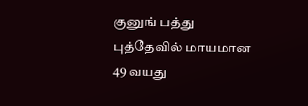குனுங் பத்து புத்தேவில் மாயமான 49 வயது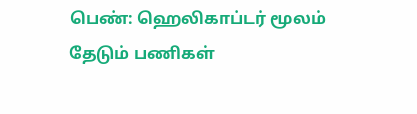பெண்: ஹெலிகாப்டர் மூலம் தேடும் பணிகள்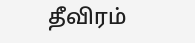தீவிரம்